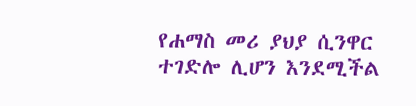የሐማስ መሪ ያህያ ሲንዋር ተገድሎ ሊሆን እንደሚችል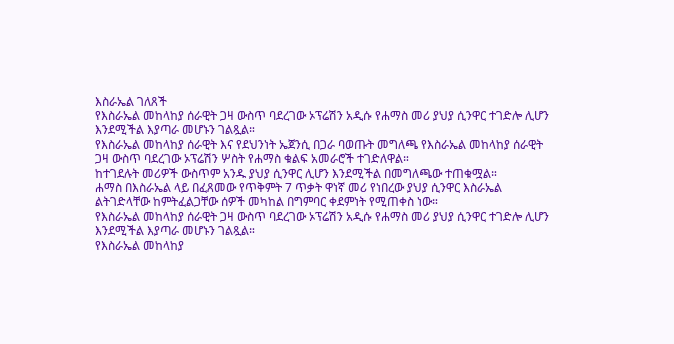እስራኤል ገለጸች
የእስራኤል መከላከያ ሰራዊት ጋዛ ውስጥ ባደረገው ኦፕሬሽን አዲሱ የሐማስ መሪ ያህያ ሲንዋር ተገድሎ ሊሆን እንደሚችል እያጣራ መሆኑን ገልጿል።
የእስራኤል መከላከያ ሰራዊት እና የደህንነት ኤጀንሲ በጋራ ባወጡት መግለጫ የእስራኤል መከላከያ ሰራዊት ጋዛ ውስጥ ባደረገው ኦፕሬሽን ሦስት የሐማስ ቁልፍ አመራሮች ተገድለዋል።
ከተገደሉት መሪዎች ውስጥም አንዱ ያህያ ሲንዋር ሊሆን እንደሚችል በመግለጫው ተጠቁሟል።
ሐማስ በእስራኤል ላይ በፈጸመው የጥቅምት 7 ጥቃት ዋነኛ መሪ የነበረው ያህያ ሲንዋር እስራኤል ልትገድላቸው ከምትፈልጋቸው ሰዎች መካከል በግምባር ቀደምነት የሚጠቀስ ነው።
የእስራኤል መከላከያ ሰራዊት ጋዛ ውስጥ ባደረገው ኦፕሬሽን አዲሱ የሐማስ መሪ ያህያ ሲንዋር ተገድሎ ሊሆን እንደሚችል እያጣራ መሆኑን ገልጿል።
የእስራኤል መከላከያ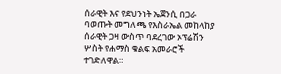ሰራዊት እና የደህንነት ኤጀንሲ በጋራ ባወጡት መግለጫ የእስራኤል መከላከያ ሰራዊት ጋዛ ውስጥ ባደረገው ኦፕሬሽን ሦስት የሐማስ ቁልፍ አመራሮች ተገድለዋል።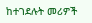ከተገደሉት መሪዎች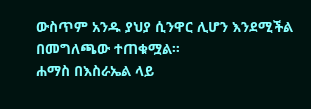ውስጥም አንዱ ያህያ ሲንዋር ሊሆን እንደሚችል በመግለጫው ተጠቁሟል።
ሐማስ በእስራኤል ላይ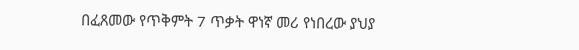በፈጸመው የጥቅምት 7 ጥቃት ዋነኛ መሪ የነበረው ያህያ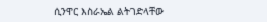ሲንዋር እስራኤል ልትገድላቸው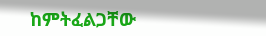ከምትፈልጋቸው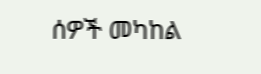ሰዎች መካከል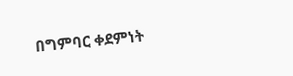በግምባር ቀደምነት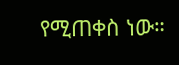የሚጠቀስ ነው።